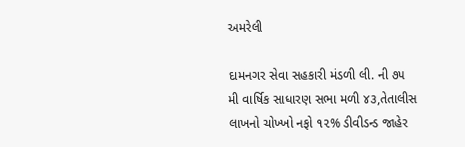અમરેલી

દામનગર સેવા સહકારી મંડળી લી. ની ૭૫ મી વાર્ષિક સાધારણ સભા મળી ૪૩,તેતાલીસ લાખનો ચોખ્ખો નફો ૧૨% ડીવીડન્ડ જાહેર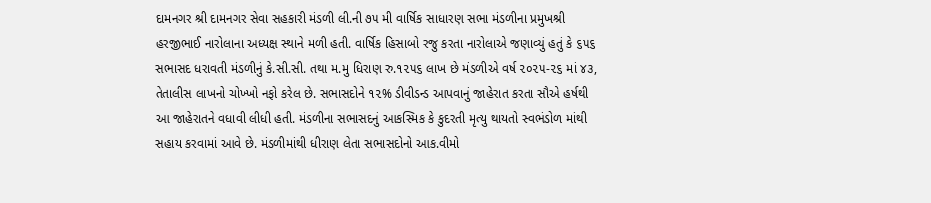દામનગર શ્રી દામનગર સેવા સહકારી મંડળી લી.ની ૭૫ મી વાર્ષિક સાધારણ સભા મંડળીના પ્રમુખશ્રી હરજીભાઈ નારોલાના અધ્યક્ષ સ્થાને મળી હતી. વાર્ષિક હિસાબો રજુ કરતા નારોલાએ જણાવ્યું હતું કે ૬૫૬ સભાસદ ધરાવતી મંડળીનું કે.સી.સી. તથા મ.મુ ધિરાણ રુ.૧૨૫૬ લાખ છે મંડળીએ વર્ષ ૨૦૨૫-૨૬ માં ૪૩, તેતાલીસ લાખનો ચોખ્ખો નફો કરેલ છે. સભાસદોને ૧૨% ડીવીડન્ડ આપવાનું જાહેરાત કરતા સૌએ હર્ષથી આ જાહેરાતને વધાવી લીધી હતી. મંડળીના સભાસદનું આકસ્મિક કે કુદરતી મૃત્યુ થાયતો સ્વભંડોળ માંથી સહાય કરવામાં આવે છે. મંડળીમાંથી ધીરાણ લેતા સભાસદોનો આક.વીમો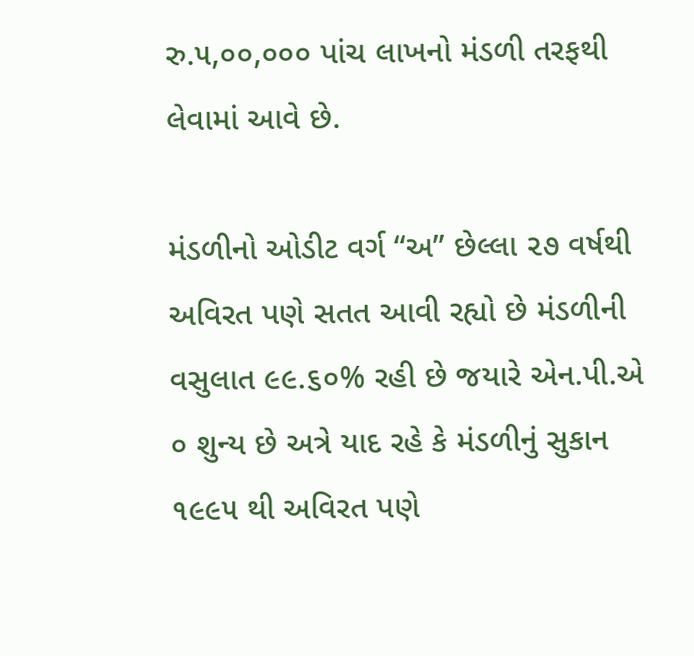રુ.૫,૦૦,૦૦૦ પાંચ લાખનો મંડળી તરફથી લેવામાં આવે છે.

મંડળીનો ઓડીટ વર્ગ “અ” છેલ્લા ૨૭ વર્ષથી અવિરત પણે સતત આવી રહ્યો છે મંડળીની વસુલાત ૯૯.૬૦% રહી છે જયારે એન.પી.એ ૦ શુન્ય છે અત્રે યાદ રહે કે મંડળીનું સુકાન ૧૯૯૫ થી અવિરત પણે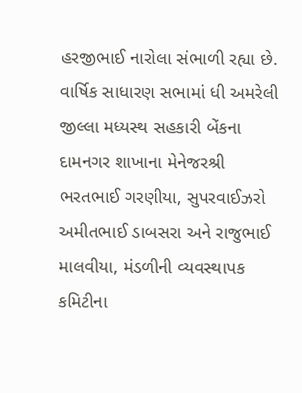હરજીભાઈ નારોલા સંભાળી રહ્યા છે. વાર્ષિક સાધારણ સભામાં ધી અમરેલી જીલ્લા મધ્યસ્થ સહકારી બેંકના દામનગર શાખાના મેનેજરશ્રી ભરતભાઈ ગરણીયા, સુપરવાઈઝરો અમીતભાઈ ડાબસરા અને રાજુભાઈ માલવીયા, મંડળીની વ્યવસ્થાપક કમિટીના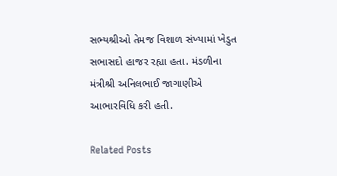સભ્યશ્રીઓ તેમજ વિશાળ સંખ્યામાં ખેડુત સભાસદો હાજર રહ્યા હતા. મંડળીના મંત્રીશ્રી અનિલભાઈ જાગાણીએ આભારવિધિ કરી હતી.

Related Posts